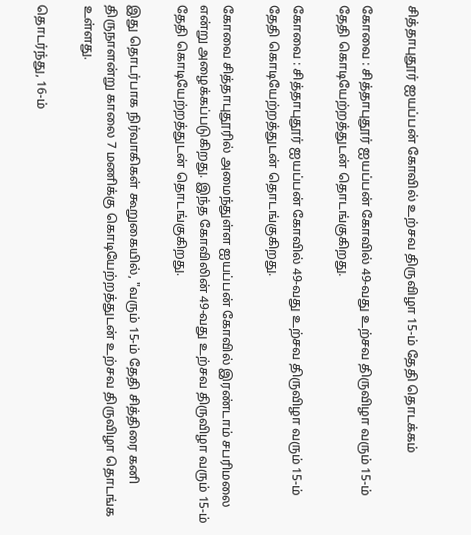சித்தாபுதூர் ஐயப்பன் கோவில் உற்சவ திருவிழா 15-ம் தேதி தொடக்கம்

கோவை : சித்தாபுதூர் ஐயப்பன் கோவில் 49-வது உற்சவ திருவிழா வரும் 15-ம் தேதி கொடியேற்றத்துடன் தொடங்குகிறது.

கோவை : சித்தாபுதூர் ஐயப்பன் கோவில் 49-வது உற்சவ திருவிழா வரும் 15-ம் தேதி கொடியேற்றத்துடன் தொடங்குகிறது.

கோவை சித்தாபுதூரில் அமைந்துள்ள ஐயப்பன் கோவில் இரண்டாம் சபரிமலை என்று அழைக்கப்படுகிறது. இந்த கோவிலின் 49-வது உற்சவ திருவிழா வரும் 15-ம் தேதி கொடியேற்றத்துடன் தொடங்குகிறது.

இது தொடர்பாக நிர்வாகிகள் கூறுகையில், "வரும் 15-ம் தேதி சித்திரை கனி திருநாளன்று காலை 7 மணிக்கு கொடியேற்றத்துடன் உற்சவ திருவிழா தொடங்க உள்ளது.

தொடர்ந்து, 16-ம்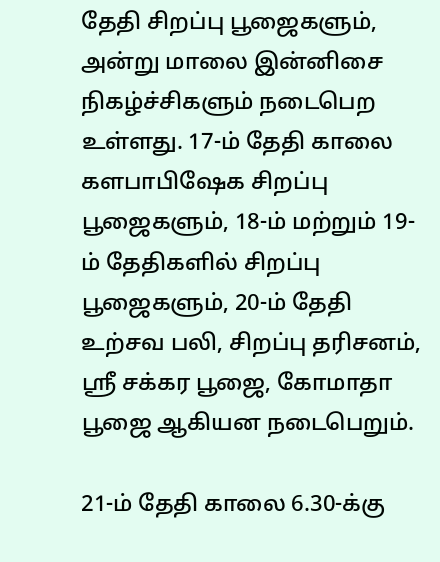தேதி சிறப்பு பூஜைகளும், அன்று மாலை இன்னிசை நிகழ்ச்சிகளும் நடைபெற உள்ளது. 17-ம் தேதி காலை களபாபிஷேக சிறப்பு பூஜைகளும், 18-ம் மற்றும் 19-ம் தேதிகளில் சிறப்பு பூஜைகளும், 20-ம் தேதி உற்சவ பலி, சிறப்பு தரிசனம், ஸ்ரீ சக்கர பூஜை, கோமாதா பூஜை ஆகியன நடைபெறும்.

21-ம் தேதி காலை 6.30-க்கு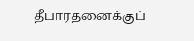தீபாரதனைக்குப்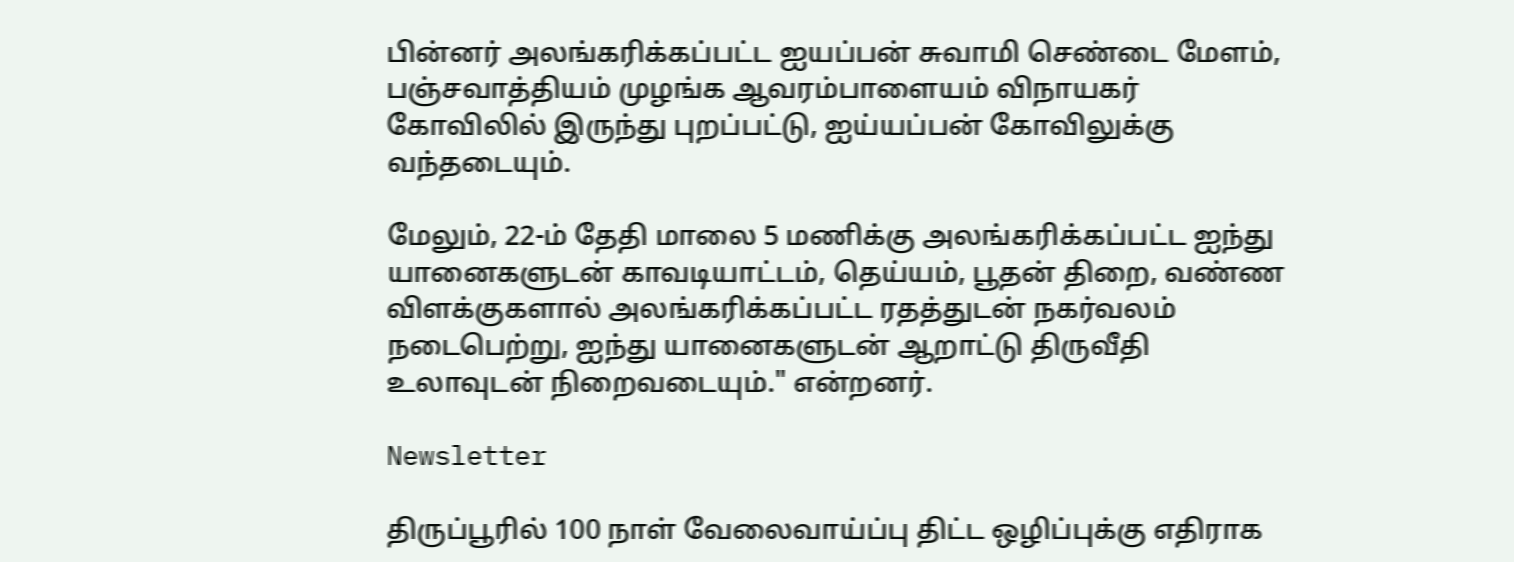பின்னர் அலங்கரிக்கப்பட்ட ஐயப்பன் சுவாமி செண்டை மேளம், பஞ்சவாத்தியம் முழங்க ஆவரம்பாளையம் விநாயகர் கோவிலில் இருந்து புறப்பட்டு, ஐய்யப்பன் கோவிலுக்கு வந்தடையும்.

மேலும், 22-ம் தேதி மாலை 5 மணிக்கு அலங்கரிக்கப்பட்ட ஐந்து யானைகளுடன் காவடியாட்டம், தெய்யம், பூதன் திறை, வண்ண விளக்குகளால் அலங்கரிக்கப்பட்ட ரதத்துடன் நகர்வலம் நடைபெற்று, ஐந்து யானைகளுடன் ஆறாட்டு திருவீதி உலாவுடன் நிறைவடையும்." என்றனர்.

Newsletter

திருப்பூரில் 100 நாள் வேலைவாய்ப்பு திட்ட ஒழிப்புக்கு எதிராக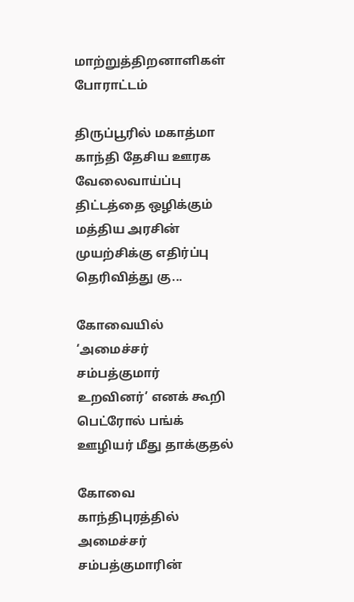மாற்றுத்திறனாளிகள் போராட்டம்

திருப்பூரில் மகாத்மா காந்தி தேசிய ஊரக வேலைவாய்ப்பு திட்டத்தை ஒழிக்கும் மத்திய அரசின் முயற்சிக்கு எதிர்ப்பு தெரிவித்து கு...

கோவையில் ‘அமைச்சர் சம்பத்குமார் உறவினர்’ எனக் கூறி பெட்ரோல் பங்க் ஊழியர் மீது தாக்குதல்

கோவை காந்திபுரத்தில் அமைச்சர் சம்பத்குமாரின்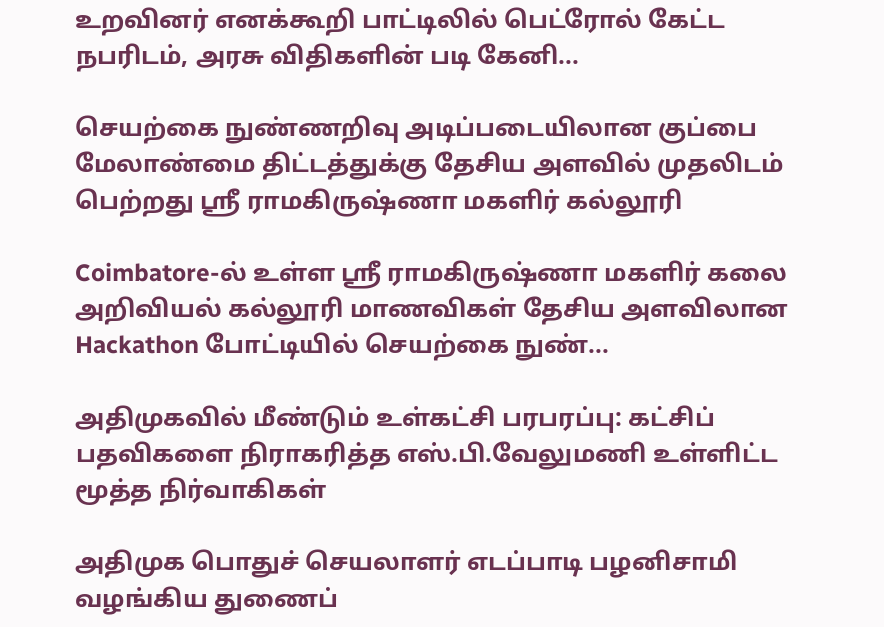உறவினர் எனக்கூறி பாட்டிலில் பெட்ரோல் கேட்ட நபரிடம், அரசு விதிகளின் படி கேனி...

செயற்கை நுண்ணறிவு அடிப்படையிலான குப்பை மேலாண்மை திட்டத்துக்கு தேசிய அளவில் முதலிடம் பெற்றது ஶ்ரீ ராமகிருஷ்ணா மகளிர் கல்லூரி

Coimbatore-ல் உள்ள ஶ்ரீ ராமகிருஷ்ணா மகளிர் கலை அறிவியல் கல்லூரி மாணவிகள் தேசிய அளவிலான Hackathon போட்டியில் செயற்கை நுண்...

அதிமுகவில் மீண்டும் உள்கட்சி பரபரப்பு: கட்சிப் பதவிகளை நிராகரித்த எஸ்.பி.வேலுமணி உள்ளிட்ட மூத்த நிர்வாகிகள்

அதிமுக பொதுச் செயலாளர் எடப்பாடி பழனிசாமி வழங்கிய துணைப்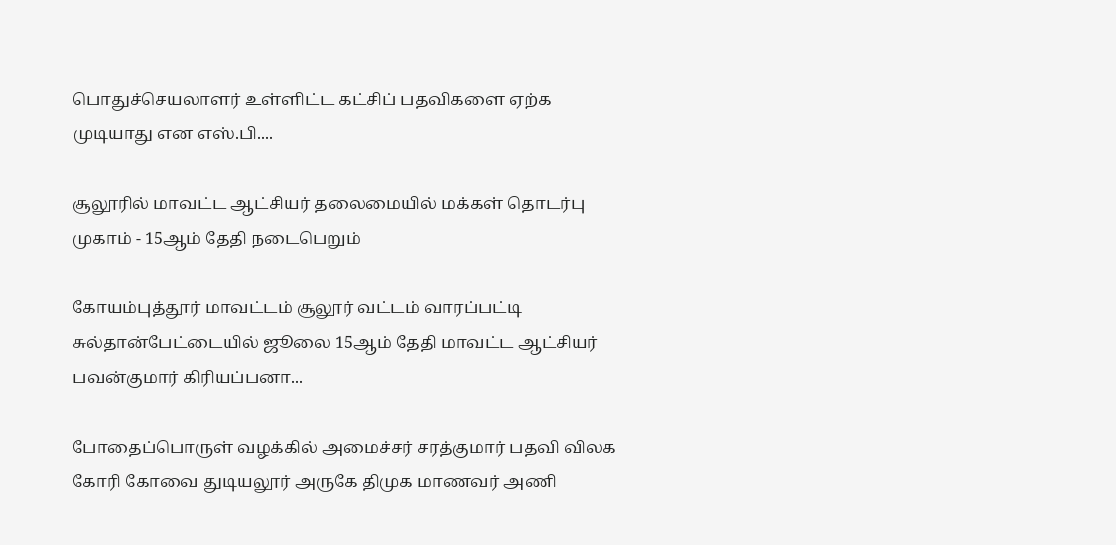பொதுச்செயலாளர் உள்ளிட்ட கட்சிப் பதவிகளை ஏற்க முடியாது என எஸ்.பி....

சூலூரில் மாவட்ட ஆட்சியர் தலைமையில் மக்கள் தொடர்பு முகாம் - 15ஆம் தேதி நடைபெறும்

கோயம்புத்தூர் மாவட்டம் சூலூர் வட்டம் வாரப்பட்டி சுல்தான்பேட்டையில் ஜூலை 15ஆம் தேதி மாவட்ட ஆட்சியர் பவன்குமார் கிரியப்பனா...

போதைப்பொருள் வழக்கில் அமைச்சர் சரத்குமார் பதவி விலக கோரி கோவை துடியலூர் அருகே திமுக மாணவர் அணி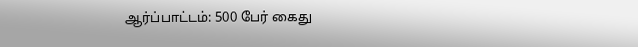ஆர்ப்பாட்டம்: 500 பேர் கைது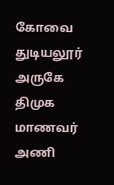கோவை துடியலூர் அருகே திமுக மாணவர் அணி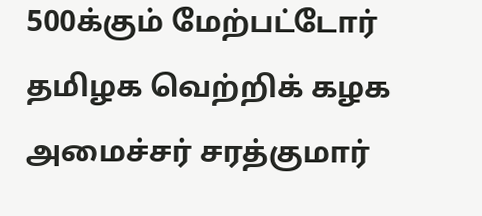500க்கும் மேற்பட்டோர் தமிழக வெற்றிக் கழக அமைச்சர் சரத்குமார்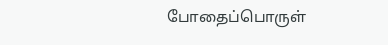போதைப்பொருள்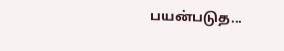பயன்படுத...